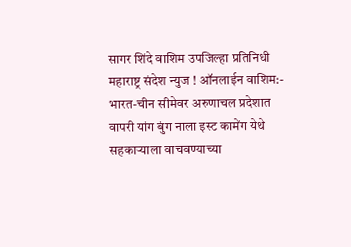सागर शिंदे वाशिम उपजिल्हा प्रतिनिधी
महाराष्ट्र संदेश न्युज ! ऑनलाईन वाशिम:- भारत-चीन सीमेवर अरुणाचल प्रदेशात वापरी यांग बुंग नाला इस्ट कामेंग येथे सहकाऱ्याला वाचवण्याच्या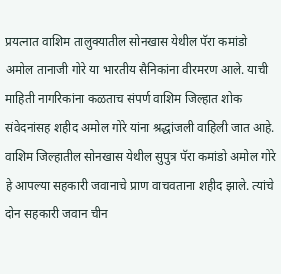प्रयत्नात वाशिम तालुक्यातील सोनखास येथील पॅरा कमांडो अमोल तानाजी गोरे या भारतीय सैनिकांना वीरमरण आले. याची माहिती नागरिकांना कळताच संपर्ण वाशिम जिल्हात शोक संवेदनांसह शहीद अमोल गोरे यांना श्रद्धांजली वाहिली जात आहे.
वाशिम जिल्हातील सोनखास येथील सुपुत्र पॅरा कमांडो अमोल गोरे हे आपल्या सहकारी जवानाचे प्राण वाचवताना शहीद झाले. त्यांचे दोन सहकारी जवान चीन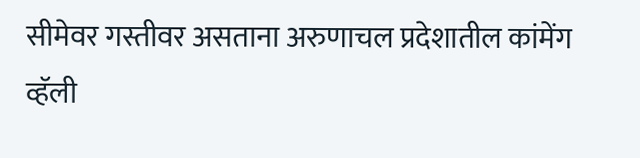सीमेवर गस्तीवर असताना अरुणाचल प्रदेशातील कांमेंग व्हॅली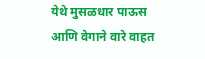येथे मुसळधार पाऊस आणि वेगाने वारे वाहत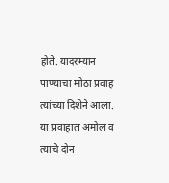होते. यादरम्यान पाण्याचा मोठा प्रवाह त्यांच्या दिशेने आला. या प्रवाहात अमोल व त्याचे दोन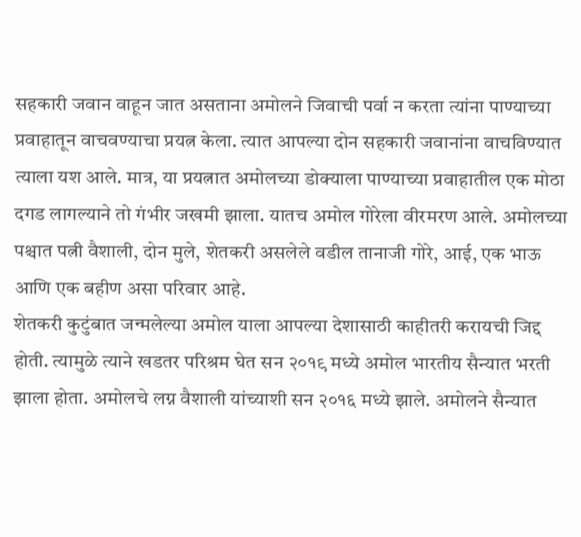सहकारी जवान वाहून जात असताना अमोलने जिवाची पर्वा न करता त्यांना पाण्याच्या प्रवाहातून वाचवण्याचा प्रयत्न केला. त्यात आपल्या दोन सहकारी जवानांना वाचविण्यात त्याला यश आले. मात्र, या प्रयत्नात अमोलच्या डोक्याला पाण्याच्या प्रवाहातील एक मोठा दगड लागल्याने तो गंभीर जखमी झाला. यातच अमोल गोरेला वीरमरण आले. अमोलच्या पश्चात पत्नी वैशाली, दोन मुले, शेतकरी असलेले वडील तानाजी गोरे, आई, एक भाऊ आणि एक बहीण असा परिवार आहे.
शेतकरी कुटुंबात जन्मलेल्या अमोल याला आपल्या देशासाठी काहीतरी करायची जिद्द होती. त्यामुळे त्याने खडतर परिश्रम घेत सन २०१९ मध्ये अमोल भारतीय सैन्यात भरती झाला होता. अमोलचे लग्न वैशाली यांच्याशी सन २०१६ मध्ये झाले. अमोलने सैन्यात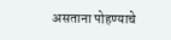असताना पोहण्याचे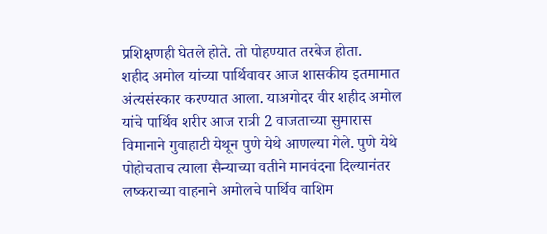प्रशिक्षणही घेतले होते. तो पोहण्यात तरबेज होता.
शहीद अमोल यांच्या पार्थिवावर आज शासकीय इतमामात अंत्यसंस्कार करण्यात आला. याअगोदर वीर शहीद अमोल यांचे पार्थिव शरीर आज रात्री 2 वाजताच्या सुमारास विमानाने गुवाहाटी येथून पुणे येथे आणल्या गेले. पुणे येथे पोहोचताच त्याला सैन्याच्या वतीने मानवंदना दिल्यानंतर लष्कराच्या वाहनाने अमोलचे पार्थिव वाशिम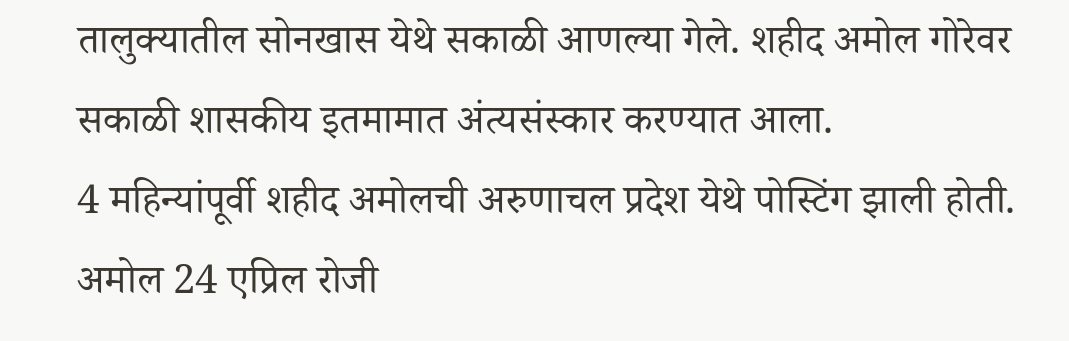तालुक्यातील सोनखास येथे सकाळी आणल्या गेले. शहीद अमोल गोरेवर सकाळी शासकीय इतमामात अंत्यसंस्कार करण्यात आला.
4 महिन्यांपूर्वी शहीद अमोलची अरुणाचल प्रदेश येथे पोस्टिंग झाली होती. अमोल 24 एप्रिल रोजी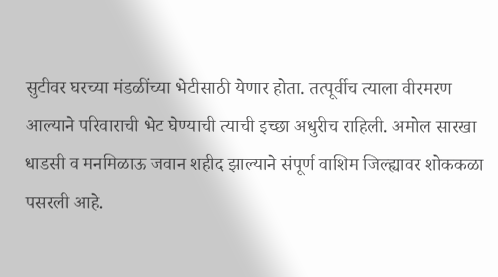सुटीवर घरच्या मंडळींच्या भेटीसाठी येणार होता. तत्पूर्वीच त्याला वीरमरण आल्याने परिवाराची भेट घेण्याची त्याची इच्छा अधुरीच राहिली. अमोल सारखा धाडसी व मनमिळाऊ जवान शहीद झाल्याने संपूर्ण वाशिम जिल्ह्यावर शोककळा पसरली आहे.